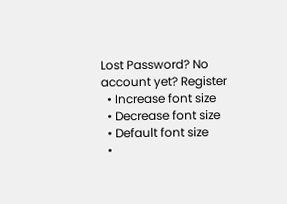Lost Password? No account yet? Register
  • Increase font size
  • Decrease font size
  • Default font size
  •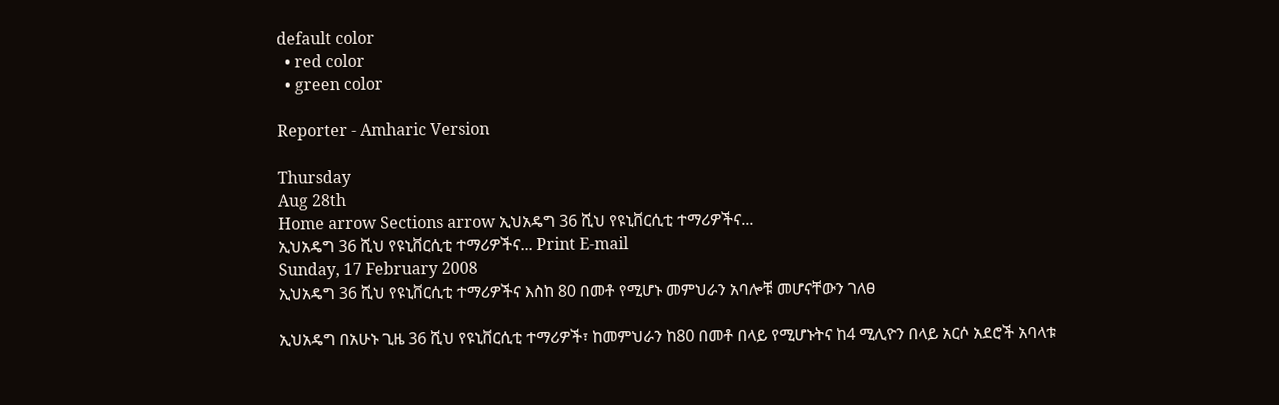default color
  • red color
  • green color

Reporter - Amharic Version

Thursday
Aug 28th
Home arrow Sections arrow ኢህአዴግ 36 ሺህ የዩኒቨርሲቲ ተማሪዎችና...
ኢህአዴግ 36 ሺህ የዩኒቨርሲቲ ተማሪዎችና... Print E-mail
Sunday, 17 February 2008
ኢህአዴግ 36 ሺህ የዩኒቨርሲቲ ተማሪዎችና እስከ 80 በመቶ የሚሆኑ መምህራን አባሎቹ መሆናቸውን ገለፀ

ኢህአዴግ በአሁኑ ጊዜ 36 ሺህ የዩኒቨርሲቲ ተማሪዎች፣ ከመምህራን ከ80 በመቶ በላይ የሚሆኑትና ከ4 ሚሊዮን በላይ አርሶ አደሮች አባላቱ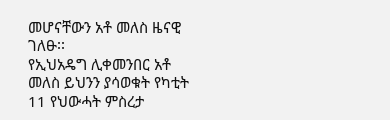መሆናቸውን አቶ መለስ ዜናዊ ገለፁ፡፡
የኢህአዴግ ሊቀመንበር አቶ መለስ ይህንን ያሳወቁት የካቲት 11 የህውሓት ምስረታ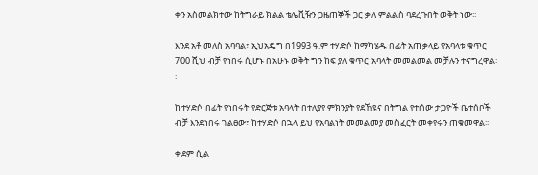ቀን አስመልክተው ከትግራይ ክልል ቴሌቪዥን ጋዜጠኞች ጋር ቃለ ምልልስ ባደረጉበት ወቅት ነው፡፡

እንደ አቶ መለስ አባባል፣ ኢህአዴግ በ1993 ዓ.ም ተሃድሶ ከማካሄዱ በፊት አጠቃላይ የአባላቱ ቁጥር 700 ሺህ ብቻ የነበሩ ሲሆኑ በአሁኑ ወቅት ግን ከፍ ያለ ቁጥር አባላት መመልመል መቻሉን ተናግረዋል፡፡

ከተሃድሶ በፊት የነበሩት የድርጅቱ አባላት በተለያየ ምክንያት የደኸዩና በትግል የተሰው ታጋዮች ቤተሰቦች ብቻ እንደነበሩ ገልፀው፣ ከተሃድሶ በኋላ ይህ የአባልነት መመልመያ መስፈርት መቀየሩን ጠቁመዋል፡፡

ቀደም ሲል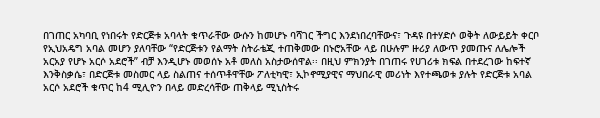በገጠር አካባቢ የነበሩት የድርጅቱ አባላት ቁጥራቸው ውሱን ከመሆኑ ባሻገር ችግር እንደነበረባቸውና፣ ጉዳዩ በተሃድሶ ወቅት ለውይይት ቀርቦ የኢህአዴግ አባል መሆን ያለባቸው “የድርጅቱን የልማት ስትራቴጂ ተጠቅመው በኑሮአቸው ላይ በሁሉም ዙሪያ ለውጥ ያመጡና ለሌሎች አርአያ የሆኑ አርሶ አደሮች” ብቻ እንዲሆኑ መወሰኑ አቶ መለስ አስታውሰዋል፡፡ በዚህ ምክንያት በገጠሩ የሀገሪቱ ክፍል በተደረገው ከፍተኛ እንቅስቃሴ፣ በድርጅቱ መስመር ላይ ስልጠና ተሰጥቶዋቸው ፖለቲካዊ፣ ኢኮኖሚያዊና ማህበራዊ መሪነት እየተጫወቱ ያሉት የድርጅቱ አባል አርሶ አደሮች ቁጥር ከ4 ሚሊዮን በላይ መድረሳቸው ጠቅላይ ሚኒስትሩ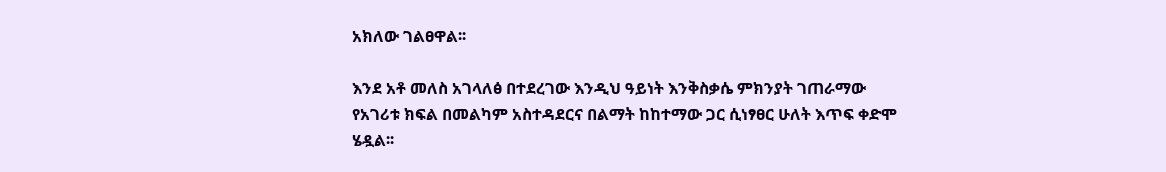አክለው ገልፀዋል፡፡

እንደ አቶ መለስ አገላለፅ በተደረገው እንዲህ ዓይነት እንቅስቃሴ ምክንያት ገጠራማው የአገሪቱ ክፍል በመልካም አስተዳደርና በልማት ከከተማው ጋር ሲነፃፀር ሁለት እጥፍ ቀድሞ ሄዷል፡፡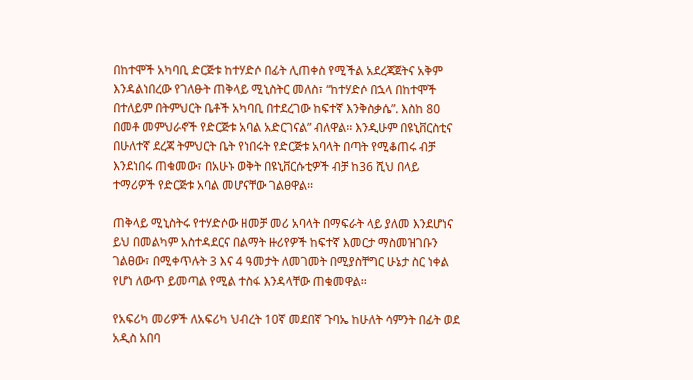በከተሞች አካባቢ ድርጅቱ ከተሃድሶ በፊት ሊጠቀስ የሚችል አደረጃጀትና አቅም እንዳልነበረው የገለፁት ጠቅላይ ሚኒስትር መለስ፣ “ከተሃድሶ በኋላ በከተሞች በተለይም በትምህርት ቤቶች አካባቢ በተደረገው ከፍተኛ እንቅስቃሴ”. እስከ 80 በመቶ መምህራኖች የድርጅቱ አባል አድርገናል” ብለዋል፡፡ እንዲሁም በዩኒቨርስቲና በሁለተኛ ደረጃ ትምህርት ቤት የነበሩት የድርጅቱ አባላት በጣት የሚቆጠሩ ብቻ እንደነበሩ ጠቁመው፣ በአሁኑ ወቅት በዩኒቨርሱቲዎች ብቻ ከ36 ሺህ በላይ ተማሪዎች የድርጅቱ አባል መሆናቸው ገልፀዋል፡፡

ጠቅላይ ሚኒስትሩ የተሃድሶው ዘመቻ መሪ አባላት በማፍራት ላይ ያለመ እንደሆነና ይህ በመልካም አስተዳደርና በልማት ዙሪየዎች ከፍተኛ እመርታ ማስመዝገቡን ገልፀው፣ በሚቀጥሉት 3 እና 4 ዓመታት ለመገመት በሚያስቸግር ሁኔታ ስር ነቀል የሆነ ለውጥ ይመጣል የሚል ተስፋ እንዳላቸው ጠቁመዋል፡፡

የአፍሪካ መሪዎች ለአፍሪካ ህብረት 10ኛ መደበኛ ጉባኤ ከሁለት ሳምንት በፊት ወደ አዲስ አበባ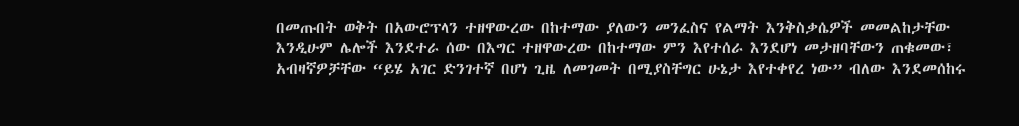በመጡበት ወቅት በአውሮፕላን ተዘዋውረው በከተማው ያለውን መንፈስና የልማት እንቅስቃሴዎች መመልከታቸው እንዲሁም ሌሎች እንደተራ ሰው በእግር ተዘዋውረው በከተማው ምን እየተሰራ እንደሆነ መታዘባቸውን ጠቁመው፣ አብዛኛዎቻቸው “ይሄ አገር ድንገተኛ በሆነ ጊዜ ለመገመት በሚያስቸግር ሁኔታ እየተቀየረ ነው” ብለው እንደመሰከሩ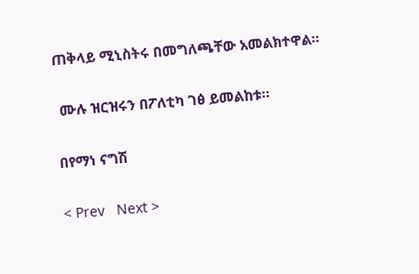ጠቅላይ ሚኒስትሩ በመግለጫቸው አመልክተዋል፡፡

 ሙሉ ዝርዝሩን በፖለቲካ ገፅ ይመልከቱ፡፡

በየማነ ናግሽ

< Prev   Next >